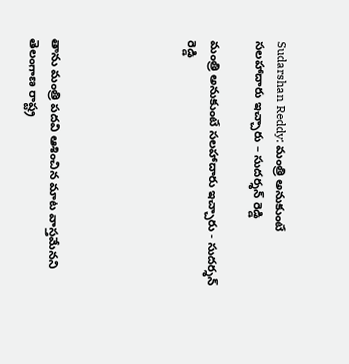Sudarshan Reddy: మంత్రి అనుకుంటే సలహాదారు ఇచ్చారు – సుదర్శన్ రెడ్డి

మంత్రి అనుకుంటే సలహాదారు ఇచ్చారు - సుదర్శన్ రెడ్డి





తాను మంత్రి ప‌ద‌వి ఆశించిన మాట వాస్త‌మేన‌ని తెలంగాణ రాష్ట్ర‌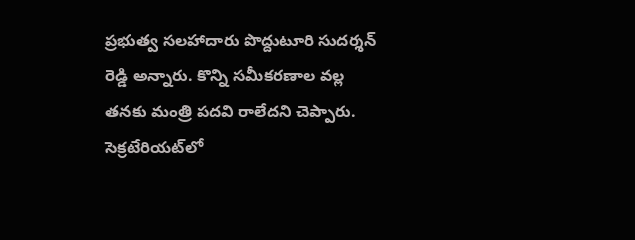ప్రభుత్వ సలహాదారు పొద్దుటూరి సుదర్శన్ రెడ్డి అన్నారు. కొన్ని స‌మీక‌ర‌ణాల వ‌ల్ల త‌న‌కు మంత్రి ప‌ద‌వి రాలేద‌ని చెప్పారు. సెక్రటేరియట్‌లో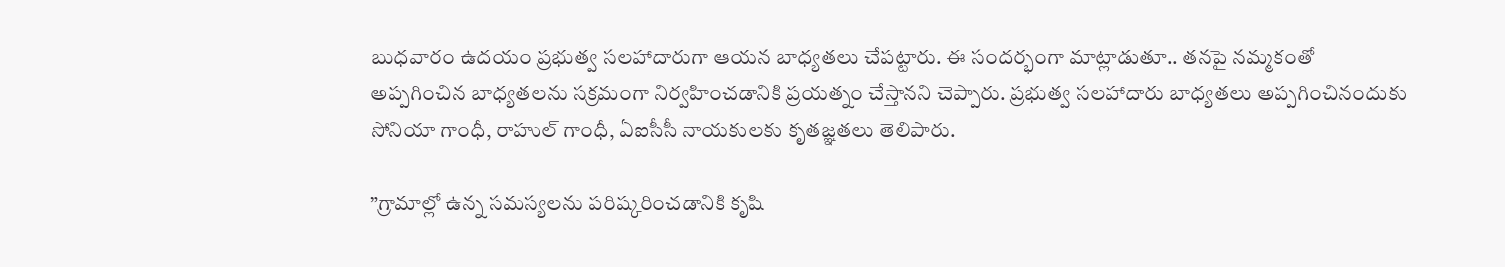బుధ‌వారం ఉద‌యం ప్రభుత్వ సలహాదారుగా ఆయ‌న బాధ్య‌త‌లు చేప‌ట్టారు. ఈ సందర్భంగా మాట్లాడుతూ.. త‌న‌పై నమ్మకంతో అప్ప‌గించిన‌ బాధ్య‌తలను సక్రమంగా నిర్వహించడానికి ప్రయత్నం చేస్తానని చెప్పారు. ప్రభుత్వ స‌లహాదారు బాధ్య‌తలు అప్పగించినందుకు సోనియా గాంధీ, రాహుల్ గాంధీ, ఏఐసీసీ నాయకులకు కృతజ్ఞతలు తెలిపారు.

”గ్రామాల్లో ఉన్న సమస్యలను పరిష్కరించడానికి కృషి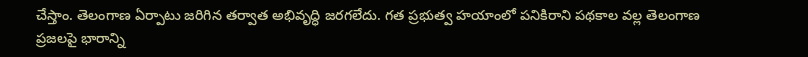చేస్తాం. తెలంగాణ ఏర్పాటు జరిగిన తర్వాత అభివృద్ధి జరగలేదు. గ‌త ప్ర‌భుత్వ హ‌యాంలో పనికిరాని పథకాల వల్ల తెలంగాణ ప్రజలపై భారాన్ని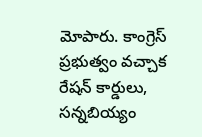మోపారు. కాంగ్రెస్ ప్రభుత్వం వచ్చాక రేషన్ కార్డులు, సన్నబియ్యం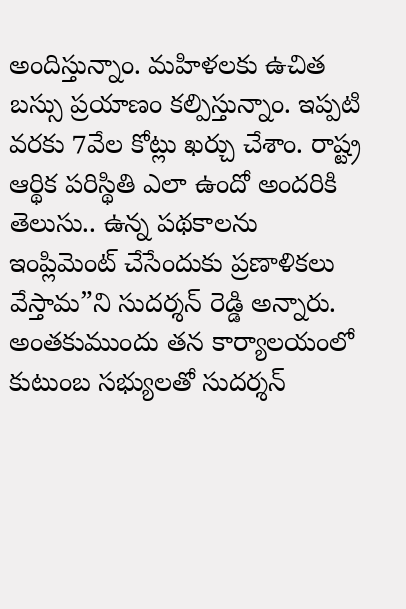అందిస్తున్నాం. మహిళలకు ఉచిత బస్సు ప్రయాణం కల్పిస్తున్నాం. ఇప్పటి వరకు 7వేల కోట్లు ఖర్చు చేశాం. రాష్ట్ర‌ ఆర్థిక పరిస్థితి ఎలా ఉందో అందరికి తెలుసు.. ఉన్న పథకాలను ఇంప్లిమెంట్ చేసేందుకు ప్రణాళికలు వేస్తామ‌”ని సుద‌ర్శ‌న్ రెడ్డి అన్నారు. అంతకుముందు త‌న కార్యాల‌యంలో కుటుంబ స‌భ్యుల‌తో సుద‌ర్శ‌న్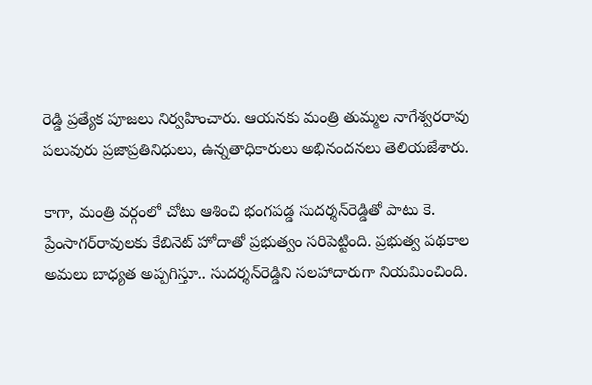రెడ్డి ప్ర‌త్యేక పూజ‌లు నిర్వ‌హించారు. ఆయ‌న‌కు మంత్రి తుమ్మల నాగేశ్వ‌ర‌రావు ప‌లువురు ప్రజాప్రతినిధులు, ఉన్న‌తాధికారులు అభినందనలు తెలియజేశారు.

కాగా, మంత్రి వ‌ర్గంలో చోటు ఆశించి భంగ‌ప‌డ్డ సుద‌ర్శ‌న్‌రెడ్డితో పాటు కె. ప్రేంసాగ‌ర్‌రావుల‌కు కేబినెట్ హోదాతో ప్ర‌భుత్వం స‌రిపెట్టింది. ప్ర‌భుత్వ ప‌థ‌కాల అమ‌లు బాధ్య‌త అప్ప‌గిస్తూ.. సుద‌ర్శ‌న్‌రెడ్డిని స‌ల‌హాదారుగా నియ‌మించింది.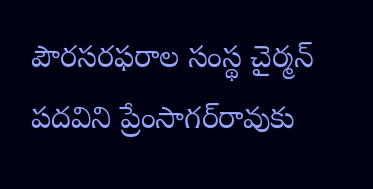పౌర‌స‌ర‌ఫరాల‌ సంస్థ చైర్మన్ ప‌ద‌విని ప్రేంసాగ‌ర్‌రావుకు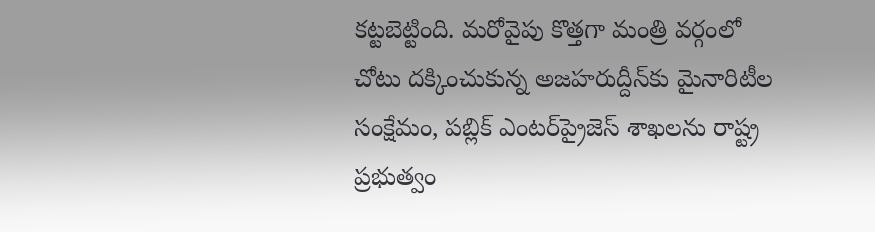క‌ట్ట‌బెట్టింది. మ‌రోవైపు కొత్త‌గా మంత్రి వ‌ర్గంలో చోటు ద‌క్కించుకున్న అజ‌హ‌రుద్దీన్‌కు మైనారిటీల సంక్షేమం, ప‌బ్లిక్ ఎంటర్‌ప్రైజెస్ శాఖ‌ల‌ను రాష్ట్ర ప్ర‌భుత్వం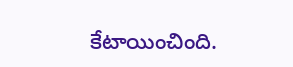కేటాయించింది.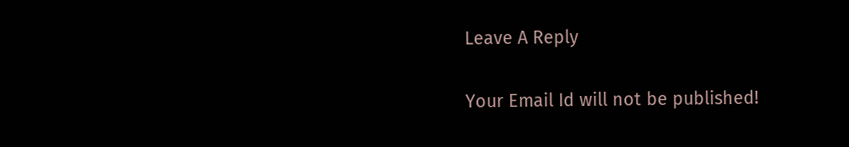Leave A Reply

Your Email Id will not be published!